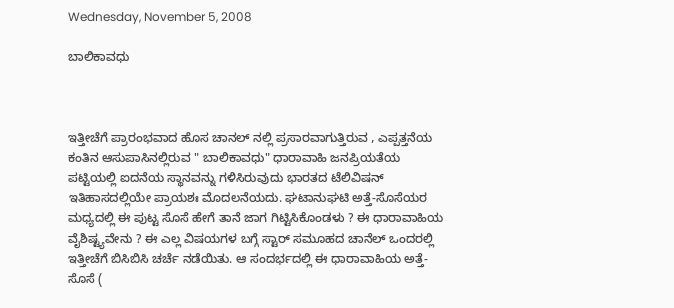Wednesday, November 5, 2008

ಬಾಲಿಕಾವಧು



ಇತ್ತೀಚೆಗೆ ಪ್ರಾರಂಭವಾದ ಹೊಸ ಚಾನಲ್ ನಲ್ಲಿ ಪ್ರಸಾರವಾಗುತ್ತಿರುವ , ಎಪ್ಪತ್ತನೆಯ ಕಂತಿನ ಆಸುಪಾಸಿನಲ್ಲಿರುವ " ಬಾಲಿಕಾವಧು" ಧಾರಾವಾಹಿ ಜನಪ್ರಿಯತೆಯ ಪಟ್ಟಿಯಲ್ಲಿ ಐದನೆಯ ಸ್ಥಾನವನ್ನು ಗಳಿಸಿರುವುದು ಭಾರತದ ಟೆಲಿವಿಷನ್ ಇತಿಹಾಸದಲ್ಲಿಯೇ ಪ್ರಾಯಶಃ ಮೊದಲನೆಯದು. ಘಟಾನುಘಟಿ ಅತ್ತೆ-ಸೊಸೆಯರ ಮಧ್ಯದಲ್ಲಿ ಈ ಪುಟ್ಟ ಸೊಸೆ ಹೇಗೆ ತಾನೆ ಜಾಗ ಗಿಟ್ಟಿಸಿಕೊಂಡಳು ? ಈ ಧಾರಾವಾಹಿಯ ವೈಶಿಷ್ಟ್ಯವೇನು ? ಈ ಎಲ್ಲ ವಿಷಯಗಳ ಬಗ್ಗೆ ಸ್ಟಾರ್ ಸಮೂಹದ ಚಾನೆಲ್ ಒಂದರಲ್ಲಿ ಇತ್ತೀಚೆಗೆ ಬಿಸಿಬಿಸಿ ಚರ್ಚೆ ನಡೆಯಿತು. ಆ ಸಂದರ್ಭದಲ್ಲಿ ಈ ಧಾರಾವಾಹಿಯ ಅತ್ತೆ-ಸೊಸೆ (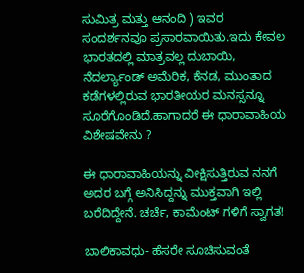ಸುಮಿತ್ರ ಮತ್ತು ಆನಂದಿ ) ಇವರ ಸಂದರ್ಶನವೂ ಪ್ರಸಾರವಾಯಿತು.ಇದು ಕೇವಲ ಭಾರತದಲ್ಲಿ ಮಾತ್ರವಲ್ಲ ದುಬಾಯಿ, ನೆದರ್ಲ್ಯಾಂಡ್ ಅಮೆರಿಕ, ಕೆನಡ, ಮುಂತಾದ ಕಡೆಗಳಲ್ಲಿರುವ ಭಾರತೀಯರ ಮನಸ್ಸನ್ನೂ ಸೂರೆಗೊಂಡಿದೆ.ಹಾಗಾದರೆ ಈ ಧಾರಾವಾಹಿಯ ವಿಶೇಷವೇನು ?

ಈ ಧಾರಾವಾಹಿಯನ್ನು ವೀಕ್ಷಿಸುತ್ತಿರುವ ನನಗೆ ಅದರ ಬಗ್ಗೆ ಅನಿಸಿದ್ದನ್ನು ಮುಕ್ತವಾಗಿ ಇಲ್ಲಿ ಬರೆದಿದ್ದೇನೆ. ಚರ್ಚೆ, ಕಾಮೆಂಟ್ ಗಳಿಗೆ ಸ್ವಾಗತ!

ಬಾಲಿಕಾವಧು- ಹೆಸರೇ ಸೂಚಿಸುವಂತೆ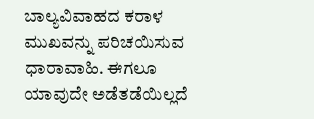ಬಾಲ್ಯವಿವಾಹದ ಕರಾಳ ಮುಖವನ್ನು ಪರಿಚಯಿಸುವ ಧಾರಾವಾಹಿ. ಈಗಲೂ ಯಾವುದೇ ಅಡೆತಡೆಯಿಲ್ಲದೆ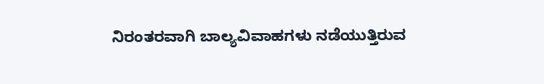ನಿರಂತರವಾಗಿ ಬಾಲ್ಯವಿವಾಹಗಳು ನಡೆಯುತ್ತಿರುವ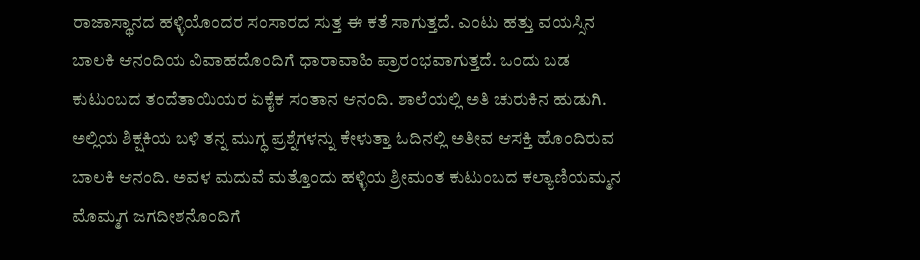ರಾಜಾಸ್ಥಾನದ ಹಳ್ಳಿಯೊಂದರ ಸಂಸಾರದ ಸುತ್ತ ಈ ಕತೆ ಸಾಗುತ್ತದೆ. ಎಂಟು ಹತ್ತು ವಯಸ್ಸಿನ ಬಾಲಕಿ ಆನಂದಿಯ ವಿವಾಹದೊಂದಿಗೆ ಧಾರಾವಾಹಿ ಪ್ರಾರಂಭವಾಗುತ್ತದೆ. ಒಂದು ಬಡ ಕುಟುಂಬದ ತಂದೆತಾಯಿಯರ ಏಕೈಕ ಸಂತಾನ ಆನಂದಿ. ಶಾಲೆಯಲ್ಲಿ ಅತಿ ಚುರುಕಿನ ಹುಡುಗಿ. ಅಲ್ಲಿಯ ಶಿಕ್ಷಕಿಯ ಬಳಿ ತನ್ನ ಮುಗ್ಧ ಪ್ರಶ್ನೆಗಳನ್ನು ಕೇಳುತ್ತಾ ಓದಿನಲ್ಲಿ ಅತೀವ ಆಸಕ್ತಿ ಹೊಂದಿರುವ ಬಾಲಕಿ ಆನಂದಿ. ಅವಳ ಮದುವೆ ಮತ್ತೊಂದು ಹಳ್ಳಿಯ ಶ್ರೀಮಂತ ಕುಟುಂಬದ ಕಲ್ಯಾಣಿಯಮ್ಮನ ಮೊಮ್ಮಗ ಜಗದೀಶನೊಂದಿಗೆ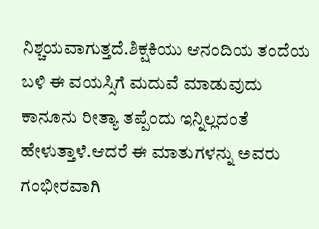ನಿಶ್ಚಯವಾಗುತ್ತದೆ.ಶಿಕ್ಷಕಿಯು ಆನಂದಿಯ ತಂದೆಯ ಬಳಿ ಈ ವಯಸ್ಸಿಗೆ ಮದುವೆ ಮಾಡುವುದು ಕಾನೂನು ರೀತ್ಯಾ ತಪ್ಪೆಂದು ಇನ್ನಿಲ್ಲದಂತೆ ಹೇಳುತ್ತಾಳೆ.ಆದರೆ ಈ ಮಾತುಗಳನ್ನು ಅವರು ಗಂಭೀರವಾಗಿ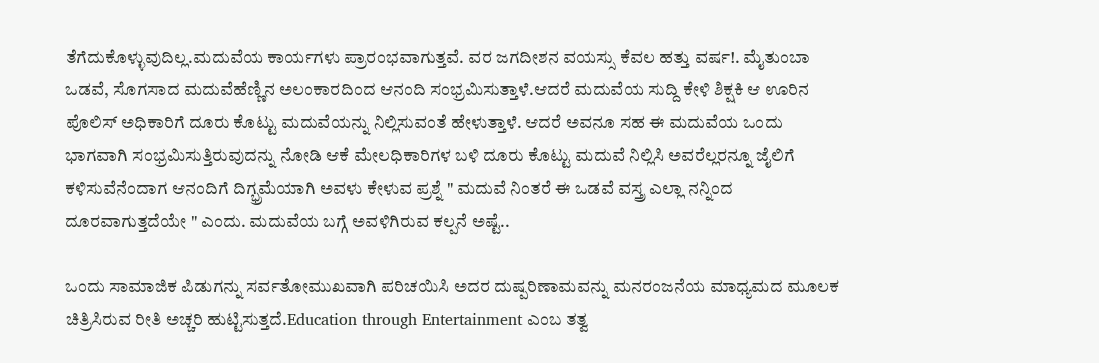ತೆಗೆದುಕೊಳ್ಳುವುದಿಲ್ಲ.ಮದುವೆಯ ಕಾರ್ಯಗಳು ಪ್ರಾರಂಭವಾಗುತ್ತವೆ. ವರ ಜಗದೀಶನ ವಯಸ್ಸು ಕೆವಲ ಹತ್ತು ವರ್ಷ!. ಮೈತುಂಬಾ ಒಡವೆ, ಸೊಗಸಾದ ಮದುವೆಹೆಣ್ಣಿನ ಅಲಂಕಾರದಿಂದ ಆನಂದಿ ಸಂಭ್ರಮಿಸುತ್ತಾಳೆ.ಆದರೆ ಮದುವೆಯ ಸುದ್ದಿ ಕೇಳಿ ಶಿಕ್ಷಕಿ ಆ ಊರಿನ ಪೊಲಿಸ್ ಅಧಿಕಾರಿಗೆ ದೂರು ಕೊಟ್ಟು ಮದುವೆಯನ್ನು ನಿಲ್ಲಿಸುವಂತೆ ಹೇಳುತ್ತಾಳೆ. ಆದರೆ ಅವನೂ ಸಹ ಈ ಮದುವೆಯ ಒಂದು ಭಾಗವಾಗಿ ಸಂಭ್ರಮಿಸುತ್ತಿರುವುದನ್ನು ನೋಡಿ ಆಕೆ ಮೇಲಧಿಕಾರಿಗಳ ಬಳಿ ದೂರು ಕೊಟ್ಟು ಮದುವೆ ನಿಲ್ಲಿಸಿ ಅವರೆಲ್ಲರನ್ನೂ ಜೈಲಿಗೆ ಕಳಿಸುವೆನೆಂದಾಗ ಆನಂದಿಗೆ ದಿಗ್ಭ್ರಮೆಯಾಗಿ ಅವಳು ಕೇಳುವ ಪ್ರಶ್ನೆ " ಮದುವೆ ನಿಂತರೆ ಈ ಒಡವೆ ವಸ್ತ್ರ ಎಲ್ಲಾ ನನ್ನಿಂದ ದೂರವಾಗುತ್ತದೆಯೇ " ಎಂದು. ಮದುವೆಯ ಬಗ್ಗೆ ಅವಳಿಗಿರುವ ಕಲ್ಪನೆ ಅಷ್ಟೆ..

ಒಂದು ಸಾಮಾಜಿಕ ಪಿಡುಗನ್ನು ಸರ್ವತೋಮುಖವಾಗಿ ಪರಿಚಯಿಸಿ ಅದರ ದುಷ್ಪರಿಣಾಮವನ್ನು ಮನರಂಜನೆಯ ಮಾಧ್ಯಮದ ಮೂಲಕ ಚಿತ್ರಿಸಿರುವ ರೀತಿ ಅಚ್ಚರಿ ಹುಟ್ಟಿಸುತ್ತದೆ.Education through Entertainment ಎಂಬ ತತ್ವ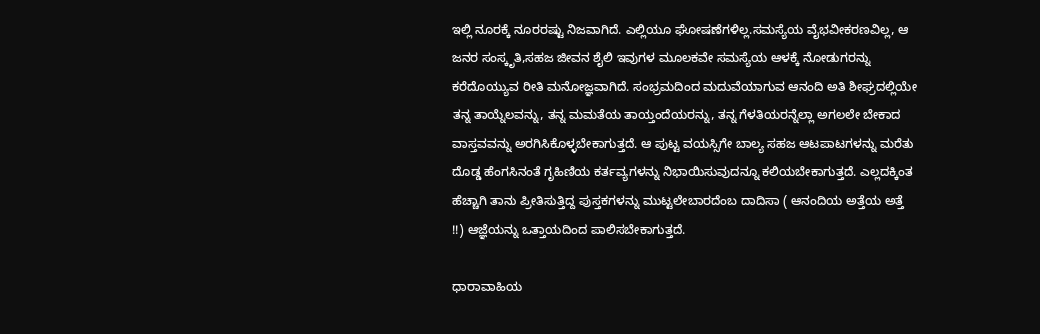ಇಲ್ಲಿ ನೂರಕ್ಕೆ ನೂರರಷ್ಟು ನಿಜವಾಗಿದೆ. ಎಲ್ಲಿಯೂ ಘೋಷಣೆಗಳಿಲ್ಲ.ಸಮಸ್ಯೆಯ ವೈಭವೀಕರಣವಿಲ್ಲ, ಆ ಜನರ ಸಂಸ್ಕೃತಿ,ಸಹಜ ಜೀವನ ಶೈಲಿ ಇವುಗಳ ಮೂಲಕವೇ ಸಮಸ್ಯೆಯ ಆಳಕ್ಕೆ ನೋಡುಗರನ್ನು ಕರೆದೊಯ್ಯುವ ರೀತಿ ಮನೋಜ್ಞವಾಗಿದೆ. ಸಂಭ್ರಮದಿಂದ ಮದುವೆಯಾಗುವ ಆನಂದಿ ಅತಿ ಶೀಘ್ರದಲ್ಲಿಯೇ ತನ್ನ ತಾಯ್ನೆಲವನ್ನು, ತನ್ನ ಮಮತೆಯ ತಾಯ್ತಂದೆಯರನ್ನು, ತನ್ನ ಗೆಳತಿಯರನ್ನೆಲ್ಲಾ ಅಗಲಲೇ ಬೇಕಾದ ವಾಸ್ತವವನ್ನು ಅರಗಿಸಿಕೊಳ್ಳಬೇಕಾಗುತ್ತದೆ. ಆ ಪುಟ್ಟ ವಯಸ್ಸಿಗೇ ಬಾಲ್ಯ ಸಹಜ ಆಟಪಾಟಗಳನ್ನು ಮರೆತು ದೊಡ್ಡ ಹೆಂಗಸಿನಂತೆ ಗೃಹಿಣಿಯ ಕರ್ತವ್ಯಗಳನ್ನು ನಿಭಾಯಿಸುವುದನ್ನೂ ಕಲಿಯಬೇಕಾಗುತ್ತದೆ. ಎಲ್ಲದಕ್ಕಿಂತ ಹೆಚ್ಚಾಗಿ ತಾನು ಪ್ರೀತಿಸುತ್ತಿದ್ದ ಪುಸ್ತಕಗಳನ್ನು ಮುಟ್ಟಲೇಬಾರದೆಂಬ ದಾದಿಸಾ ( ಆನಂದಿಯ ಅತ್ತೆಯ ಅತ್ತೆ !!) ಆಜ್ಞೆಯನ್ನು ಒತ್ತಾಯದಿಂದ ಪಾಲಿಸಬೇಕಾಗುತ್ತದೆ.

ಧಾರಾವಾಹಿಯ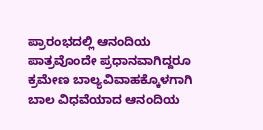ಪ್ರಾರಂಭದಲ್ಲಿ ಆನಂದಿಯ ಪಾತ್ರವೊಂದೇ ಪ್ರಧಾನವಾಗಿದ್ದರೂ ಕ್ರಮೇಣ ಬಾಲ್ಯವಿವಾಹಕ್ಕೊಳಗಾಗಿ ಬಾಲ ವಿಧವೆಯಾದ ಆನಂದಿಯ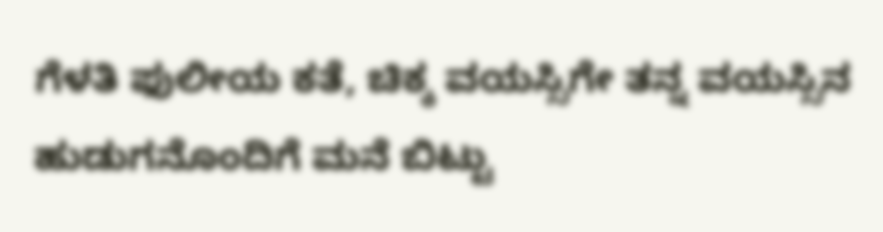ಗೆಳತಿ ಫುಲೀಯ ಕತೆ, ಚಿಕ್ಕ ವಯಸ್ಸಿಗೇ ತನ್ನ ವಯಸ್ಸಿನ ಹುಡುಗನೊಂದಿಗೆ ಮನೆ ಬಿಟ್ಟು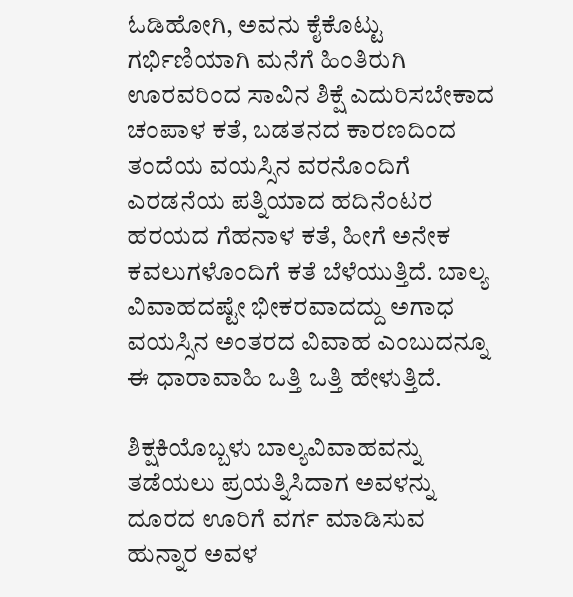ಓಡಿಹೋಗಿ, ಅವನು ಕೈಕೊಟ್ಟು ಗರ್ಭಿಣಿಯಾಗಿ ಮನೆಗೆ ಹಿಂತಿರುಗಿ ಊರವರಿಂದ ಸಾವಿನ ಶಿಕ್ಷೆ ಎದುರಿಸಬೇಕಾದ ಚಂಪಾಳ ಕತೆ, ಬಡತನದ ಕಾರಣದಿಂದ ತಂದೆಯ ವಯಸ್ಸಿನ ವರನೊಂದಿಗೆ ಎರಡನೆಯ ಪತ್ನಿಯಾದ ಹದಿನೆಂಟರ ಹರಯದ ಗೆಹನಾಳ ಕತೆ, ಹೀಗೆ ಅನೇಕ ಕವಲುಗಳೊಂದಿಗೆ ಕತೆ ಬೆಳೆಯುತ್ತಿದೆ. ಬಾಲ್ಯ ವಿವಾಹದಷ್ಟೇ ಭೀಕರವಾದದ್ದು ಅಗಾಧ ವಯಸ್ಸಿನ ಅಂತರದ ವಿವಾಹ ಎಂಬುದನ್ನೂ ಈ ಧಾರಾವಾಹಿ ಒತ್ತಿ ಒತ್ತಿ ಹೇಳುತ್ತಿದೆ.

ಶಿಕ್ಷಕಿಯೊಬ್ಬಳು ಬಾಲ್ಯವಿವಾಹವನ್ನು ತಡೆಯಲು ಪ್ರಯತ್ನಿಸಿದಾಗ ಅವಳನ್ನು ದೂರದ ಊರಿಗೆ ವರ್ಗ ಮಾಡಿಸುವ ಹುನ್ನಾರ ಅವಳ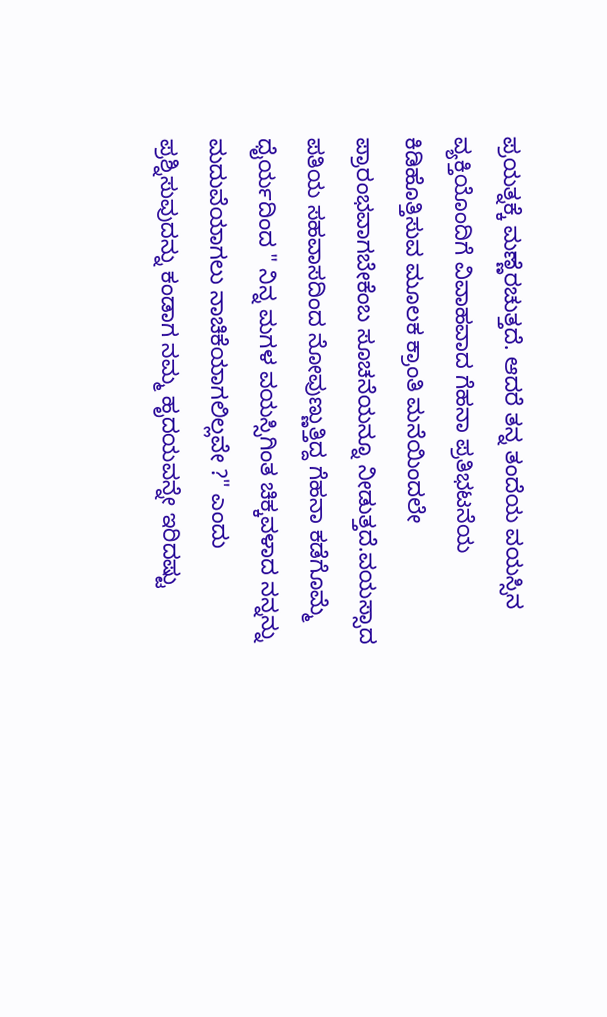ಪ್ರಯತ್ನಕ್ಕೆ ಮಣ್ಣೆರಚುತ್ತದೆ. ಆದರೆ ತನ್ನ ತಂದೆಯ ವಯಸ್ಸಿನ ವ್ಯಕ್ತಿಯೊಂದಿಗೆ ವಿವಾಹವಾದ ಗೆಹನಾ ಪ್ರತಿಭಟನೆಯ ಕಿಡಿಹೊತ್ತಿಸುವ ಮೂಲಕ ಕ್ರಾಂತಿ ಮನೆಯಿಂದಲೇ ಪ್ರಾರಂಭವಾಗಬೇಕೆಂಬ ಸೂಚನೆಯನ್ನೂ ನೀಡುತ್ತದೆ.ವಯಸ್ಸಾದ ಪತಿಯ ಸಹವಾಸದಿಂದ ನೋವುಣ್ಣುತ್ತಿದ್ದ ಗೆಹನಾ ಕಡೆಗೊಮ್ಮೆ ಧೈರ್ಯದಿಂದ " ನಿನ್ನ ಮಗಳ ವಯಸ್ಸಿಗಿಂತ ಚಿಕ್ಕವಳಾದ ನನ್ನನ್ನು ಮದುವೆಯಾಗಲು ನಾಚಿಕೆಯಾಗಲಿಲ್ಲವೇ ?" ಎಂದು ಪ್ರಶ್ನಿಸುವುದನ್ನು ಕಂಡಾಗ ನಮ್ಮ ಹೃದಯವನ್ನೇ ಇರಿದಷ್ಟು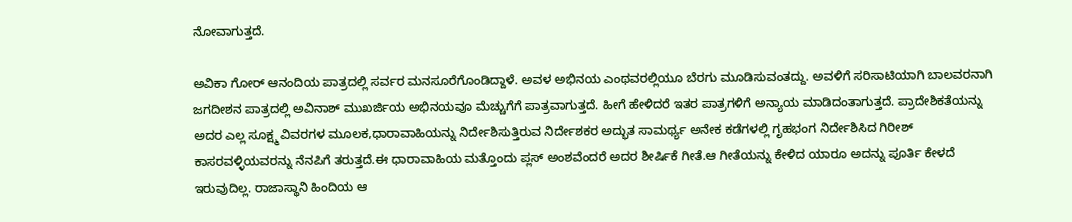ನೋವಾಗುತ್ತದೆ.

ಅವಿಕಾ ಗೋರ್ ಆನಂದಿಯ ಪಾತ್ರದಲ್ಲಿ ಸರ್ವರ ಮನಸೂರೆಗೊಂಡಿದ್ದಾಳೆ. ಅವಳ ಅಭಿನಯ ಎಂಥವರಲ್ಲಿಯೂ ಬೆರಗು ಮೂಡಿಸುವಂತದ್ದು. ಅವಳಿಗೆ ಸರಿಸಾಟಿಯಾಗಿ ಬಾಲವರನಾಗಿ ಜಗದೀಶನ ಪಾತ್ರದಲ್ಲಿ ಅವಿನಾಶ್ ಮುಖರ್ಜಿಯ ಅಭಿನಯವೂ ಮೆಚ್ಚುಗೆಗೆ ಪಾತ್ರವಾಗುತ್ತದೆ. ಹೀಗೆ ಹೇಳಿದರೆ ಇತರ ಪಾತ್ರಗಳಿಗೆ ಅನ್ಯಾಯ ಮಾಡಿದಂತಾಗುತ್ತದೆ. ಪ್ರಾದೇಶಿಕತೆಯನ್ನು ಅದರ ಎಲ್ಲ ಸೂಕ್ಷ್ಮ ವಿವರಗಳ ಮೂಲಕ,ಧಾರಾವಾಹಿಯನ್ನು ನಿರ್ದೇಶಿಸುತ್ತಿರುವ ನಿರ್ದೇಶಕರ ಅದ್ಭುತ ಸಾಮರ್ಥ್ಯ ಅನೇಕ ಕಡೆಗಳಲ್ಲಿ ಗೃಹಭಂಗ ನಿರ್ದೇಶಿಸಿದ ಗಿರೀಶ್ ಕಾಸರವಳ್ಳಿಯವರನ್ನು ನೆನಪಿಗೆ ತರುತ್ತದೆ.ಈ ಧಾರಾವಾಹಿಯ ಮತ್ತೊಂದು ಪ್ಲಸ್ ಅಂಶವೆಂದರೆ ಅದರ ಶೀರ್ಷಿಕೆ ಗೀತೆ.ಆ ಗೀತೆಯನ್ನು ಕೇಳಿದ ಯಾರೂ ಅದನ್ನು ಪೂರ್ತಿ ಕೇಳದೆ ಇರುವುದಿಲ್ಲ. ರಾಜಾಸ್ಥಾನಿ ಹಿಂದಿಯ ಆ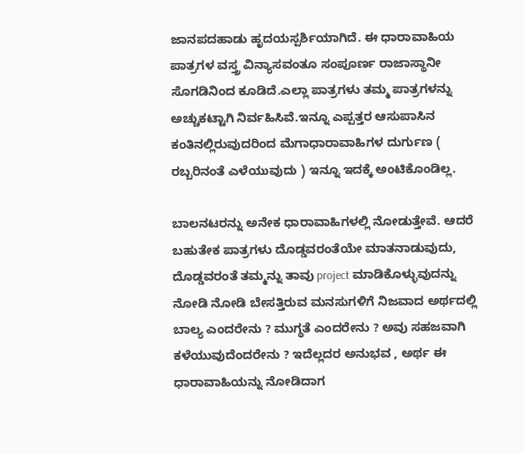ಜಾನಪದಹಾಡು ಹೃದಯಸ್ಪರ್ಶಿಯಾಗಿದೆ. ಈ ಧಾರಾವಾಹಿಯ ಪಾತ್ರಗಳ ವಸ್ತ್ರ ವಿನ್ಯಾಸವಂತೂ ಸಂಪೂರ್ಣ ರಾಜಾಸ್ಥಾನೀ ಸೊಗಡಿನಿಂದ ಕೂಡಿದೆ.ಎಲ್ಲಾ ಪಾತ್ರಗಳು ತಮ್ಮ ಪಾತ್ರಗಳನ್ನು ಅಚ್ಚುಕಟ್ಟಾಗಿ ನಿರ್ವಹಿಸಿವೆ.ಇನ್ನೂ ಎಪ್ಪತ್ತರ ಆಸುಪಾಸಿನ ಕಂತಿನಲ್ಲಿರುವುದರಿಂದ ಮೆಗಾಧಾರಾವಾಹಿಗಳ ದುರ್ಗುಣ ( ರಬ್ಬರಿನಂತೆ ಎಳೆಯುವುದು ) ಇನ್ನೂ ಇದಕ್ಕೆ ಅಂಟಿಕೊಂಡಿಲ್ಲ.

ಬಾಲನಟರನ್ನು ಅನೇಕ ಧಾರಾವಾಹಿಗಳಲ್ಲಿ ನೋಡುತ್ತೇವೆ. ಆದರೆ ಬಹುತೇಕ ಪಾತ್ರಗಳು ದೊಡ್ಡವರಂತೆಯೇ ಮಾತನಾಡುವುದು, ದೊಡ್ಡವರಂತೆ ತಮ್ಮನ್ನು ತಾವು project ಮಾಡಿಕೊಳ್ಳುವುದನ್ನು ನೋಡಿ ನೋಡಿ ಬೇಸತ್ತಿರುವ ಮನಸುಗಳಿಗೆ ನಿಜವಾದ ಅರ್ಥದಲ್ಲಿ ಬಾಲ್ಯ ಎಂದರೇನು ? ಮುಗ್ಧತೆ ಎಂದರೇನು ? ಅವು ಸಹಜವಾಗಿ ಕಳೆಯುವುದೆಂದರೇನು ? ಇದೆಲ್ಲದರ ಅನುಭವ , ಅರ್ಥ ಈ ಧಾರಾವಾಹಿಯನ್ನು ನೋಡಿದಾಗ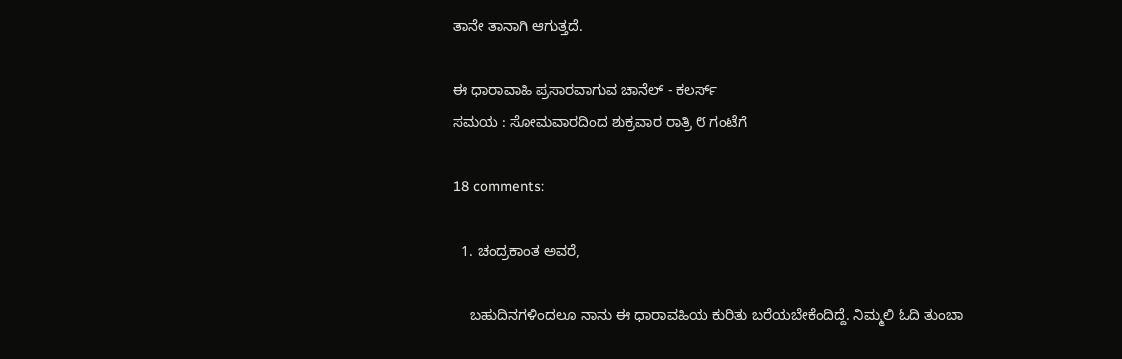ತಾನೇ ತಾನಾಗಿ ಆಗುತ್ತದೆ.

ಈ ಧಾರಾವಾಹಿ ಪ್ರಸಾರವಾಗುವ ಚಾನೆಲ್ - ಕಲರ್ಸ್
ಸಮಯ : ಸೋಮವಾರದಿಂದ ಶುಕ್ರವಾರ ರಾತ್ರಿ ೮ ಗಂಟೆಗೆ

18 comments:

  1. ಚಂದ್ರಕಾಂತ ಅವರೆ,

    ಬಹುದಿನಗಳಿಂದಲೂ ನಾನು ಈ ಧಾರಾವಹಿಯ ಕುರಿತು ಬರೆಯಬೇಕೆಂದಿದ್ದೆ. ನಿಮ್ಮಲಿ ಓದಿ ತುಂಬಾ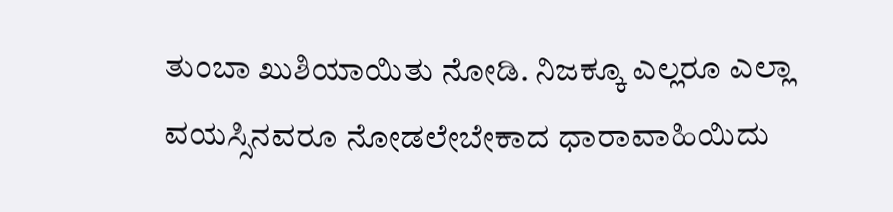ತುಂಬಾ ಖುಶಿಯಾಯಿತು ನೋಡಿ. ನಿಜಕ್ಕೂ ಎಲ್ಲರೂ ಎಲ್ಲಾ ವಯಸ್ಸಿನವರೂ ನೋಡಲೇಬೇಕಾದ ಧಾರಾವಾಹಿಯಿದು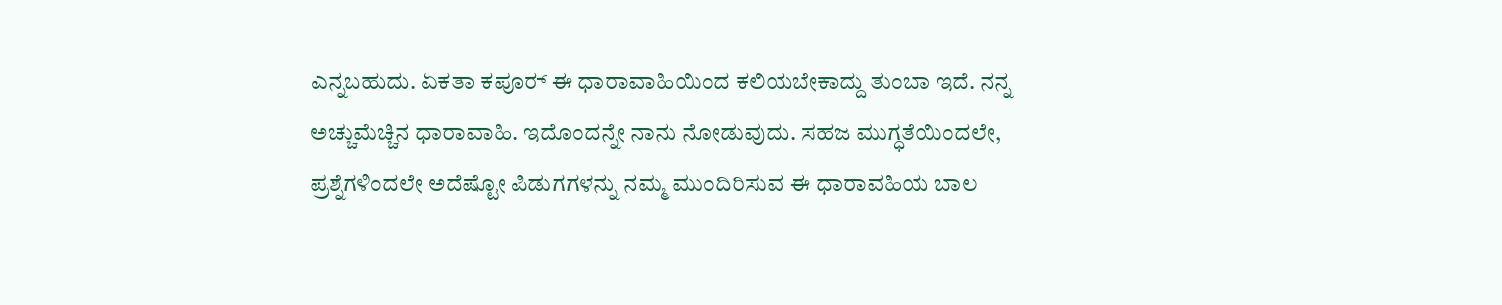ಎನ್ನಬಹುದು. ಏಕತಾ ಕಪೂರ್‍ ಈ ಧಾರಾವಾಹಿಯಿಂದ ಕಲಿಯಬೇಕಾದ್ದು ತುಂಬಾ ಇದೆ. ನನ್ನ ಅಚ್ಚುಮೆಚ್ಚಿನ ಧಾರಾವಾಹಿ. ಇದೊಂದನ್ನೇ ನಾನು ನೋಡುವುದು. ಸಹಜ ಮುಗ್ಧತೆಯಿಂದಲೇ, ಪ್ರಶ್ನೆಗಳಿಂದಲೇ ಅದೆಷ್ಟೋ ಪಿಡುಗಗಳನ್ನು ನಮ್ಮ ಮುಂದಿರಿಸುವ ಈ ಧಾರಾವಹಿಯ ಬಾಲ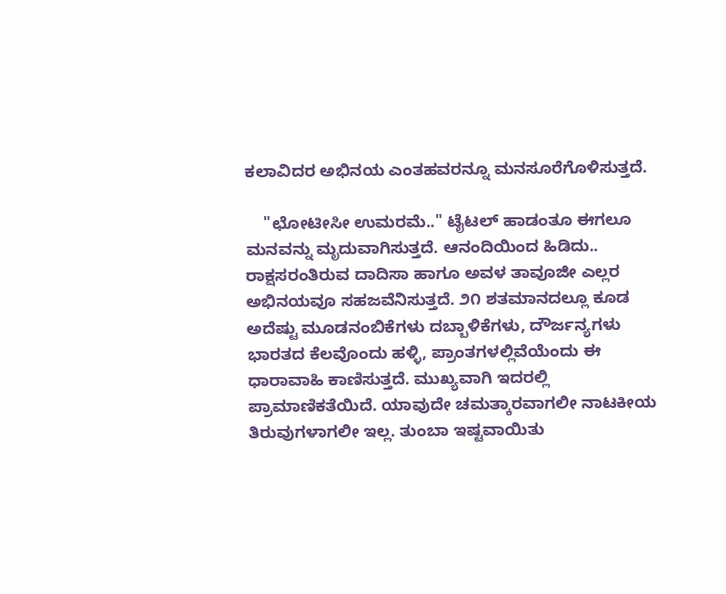ಕಲಾವಿದರ ಅಭಿನಯ ಎಂತಹವರನ್ನೂ ಮನಸೂರೆಗೊಳಿಸುತ್ತದೆ.

    "ಛೋಟೀಸೀ ಉಮರಮೆ.." ಟೈಟಲ್ ಹಾಡಂತೂ ಈಗಲೂ ಮನವನ್ನು ಮೃದುವಾಗಿಸುತ್ತದೆ. ಆನಂದಿಯಿಂದ ಹಿಡಿದು.. ರಾಕ್ಷಸರಂತಿರುವ ದಾದಿಸಾ ಹಾಗೂ ಅವಳ ತಾವೂಜೀ ಎಲ್ಲರ ಅಭಿನಯವೂ ಸಹಜವೆನಿಸುತ್ತದೆ. ೨೧ ಶತಮಾನದಲ್ಲೂ ಕೂಡ ಅದೆಷ್ಟು ಮೂಡನಂಬಿಕೆಗಳು ದಬ್ಬಾಳಿಕೆಗಳು, ದೌರ್ಜನ್ಯಗಳು ಭಾರತದ ಕೆಲವೊಂದು ಹಳ್ಳಿ, ಪ್ರಾಂತಗಳಲ್ಲಿವೆಯೆಂದು ಈ ಧಾರಾವಾಹಿ ಕಾಣಿಸುತ್ತದೆ. ಮುಖ್ಯವಾಗಿ ಇದರಲ್ಲಿ ಪ್ರಾಮಾಣಿಕತೆಯಿದೆ. ಯಾವುದೇ ಚಮತ್ಕಾರವಾಗಲೀ ನಾಟಕೀಯ ತಿರುವುಗಳಾಗಲೀ ಇಲ್ಲ. ತುಂಬಾ ಇಷ್ಟವಾಯಿತು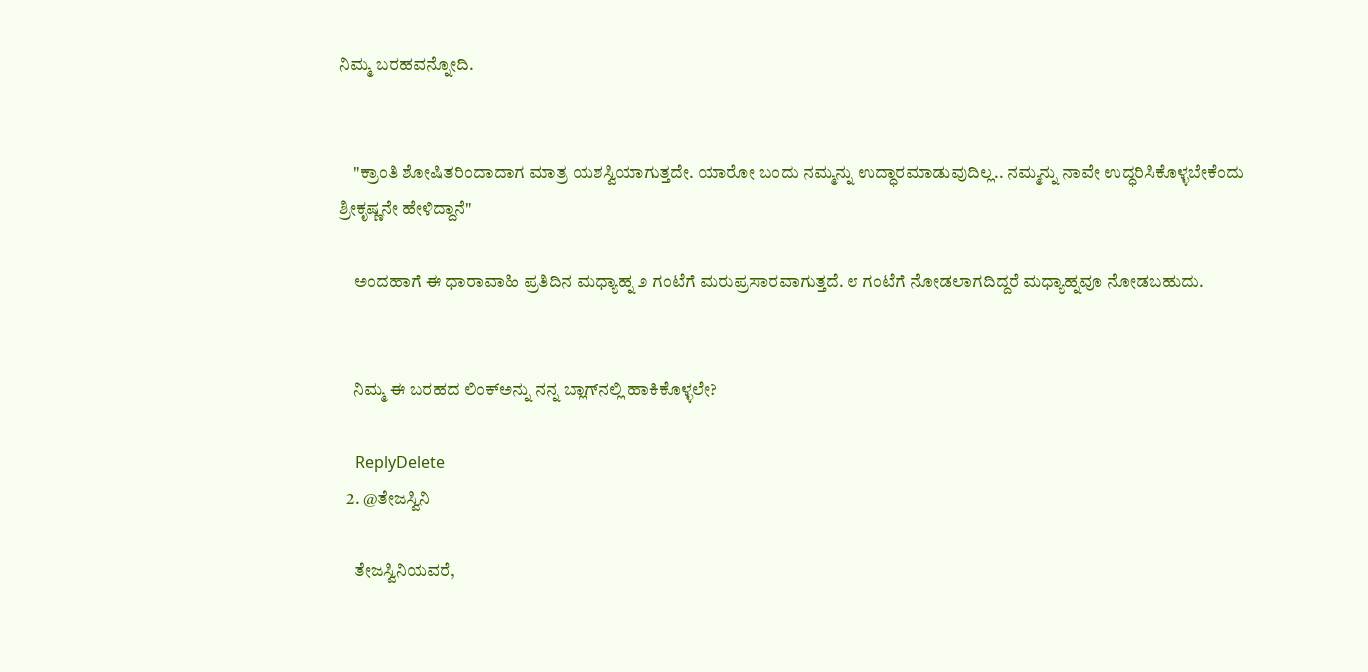ನಿಮ್ಮ ಬರಹವನ್ನೋದಿ.


    "ಕ್ರಾಂತಿ ಶೋಷಿತರಿಂದಾದಾಗ ಮಾತ್ರ ಯಶಸ್ವಿಯಾಗುತ್ತದೇ. ಯಾರೋ ಬಂದು ನಮ್ಮನ್ನು ಉದ್ಧಾರಮಾಡುವುದಿಲ್ಲ.. ನಮ್ಮನ್ನು ನಾವೇ ಉದ್ಧರಿಸಿಕೊಳ್ಳಬೇಕೆಂದು ಶ್ರೀಕೃಷ್ಣನೇ ಹೇಳಿದ್ದಾನೆ"

    ಅಂದಹಾಗೆ ಈ ಧಾರಾವಾಹಿ ಪ್ರತಿದಿನ ಮಧ್ಯಾಹ್ನ ೨ ಗಂಟೆಗೆ ಮರುಪ್ರಸಾರವಾಗುತ್ತದೆ. ೮ ಗಂಟೆಗೆ ನೋಡಲಾಗದಿದ್ದರೆ ಮಧ್ಯಾಹ್ನವೂ ನೋಡಬಹುದು.


    ನಿಮ್ಮ ಈ ಬರಹದ ಲಿಂಕ್‌ಅನ್ನು ನನ್ನ ಬ್ಲಾಗ್‌ನಲ್ಲಿ ಹಾಕಿಕೊಳ್ಳಲೇ?

    ReplyDelete
  2. @ತೇಜಸ್ವಿನಿ

    ತೇಜಸ್ವಿನಿಯವರೆ,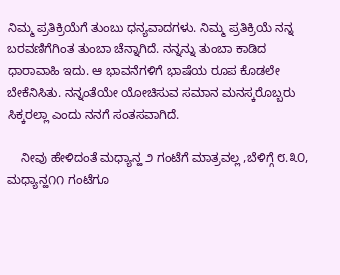ನಿಮ್ಮ ಪ್ರತಿಕ್ರಿಯೆಗೆ ತುಂಬು ಧನ್ಯವಾದಗಳು. ನಿಮ್ಮ ಪ್ರತಿಕ್ರಿಯೆ ನನ್ನ ಬರವಣಿಗೆಗಿಂತ ತುಂಬಾ ಚೆನ್ನಾಗಿದೆ. ನನ್ನನ್ನು ತುಂಬಾ ಕಾಡಿದ ಧಾರಾವಾಹಿ ಇದು. ಆ ಭಾವನೆಗಳಿಗೆ ಭಾಷೆಯ ರೂಪ ಕೊಡಲೇ ಬೇಕೆನಿಸಿತು. ನನ್ನಂತೆಯೇ ಯೋಚಿಸುವ ಸಮಾನ ಮನಸ್ಕರೊಬ್ಬರು ಸಿಕ್ಕರಲ್ಲಾ ಎಂದು ನನಗೆ ಸಂತಸವಾಗಿದೆ.

    ನೀವು ಹೇಳಿದಂತೆ ಮಧ್ಯಾನ್ಹ ೨ ಗಂಟೆಗೆ ಮಾತ್ರವಲ್ಲ ,ಬೆಳಿಗ್ಗೆ ೮.೩೦, ಮಧ್ಯಾನ್ಹ೧೧ ಗಂಟೆಗೂ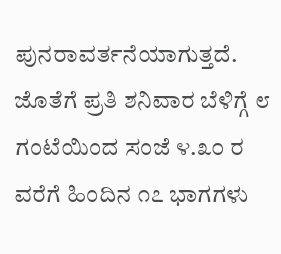ಪುನರಾವರ್ತನೆಯಾಗುತ್ತದೆ. ಜೊತೆಗೆ ಪ್ರತಿ ಶನಿವಾರ ಬೆಳಿಗ್ಗೆ ೮ ಗಂಟೆಯಿಂದ ಸಂಜೆ ೪.೩೦ ರ ವರೆಗೆ ಹಿಂದಿನ ೧೭ ಭಾಗಗಳು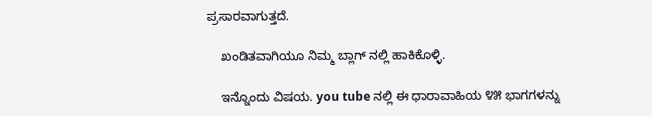ಪ್ರಸಾರವಾಗುತ್ತದೆ.

    ಖಂಡಿತವಾಗಿಯೂ ನಿಮ್ಮ ಬ್ಲಾಗ್ ನಲ್ಲಿ ಹಾಕಿಕೊಳ್ಳಿ.

    ಇನ್ನೊಂದು ವಿಷಯ. you tube ನಲ್ಲಿ ಈ ಧಾರಾವಾಹಿಯ ೪೫ ಭಾಗಗಳನ್ನು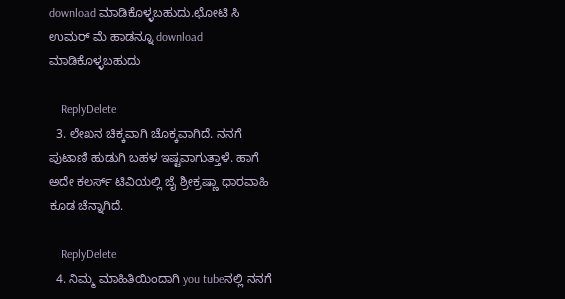download ಮಾಡಿಕೊಳ್ಳಬಹುದು.ಛೋಟಿ ಸಿ ಉಮರ್ ಮೆ ಹಾಡನ್ನೂ download ಮಾಡಿಕೊಳ್ಳಬಹುದು

    ReplyDelete
  3. ಲೇಖನ ಚಿಕ್ಕವಾಗಿ ಚೊಕ್ಕವಾಗಿದೆ. ನನಗೆ ಪುಟಾಣಿ ಹುಡುಗಿ ಬಹಳ ಇಷ್ಟವಾಗುತ್ತಾಳೆ. ಹಾಗೆ ಅದೇ ಕಲರ್ಸ್ ಟಿವಿಯಲ್ಲಿ ಜೈ ಶ್ರೀಕ್ರಷ್ಣಾ ಧಾರವಾಹಿ ಕೂಡ ಚೆನ್ನಾಗಿದೆ.

    ReplyDelete
  4. ನಿಮ್ಮ ಮಾಹಿತಿಯಿಂದಾಗಿ you tubeನಲ್ಲಿ ನನಗೆ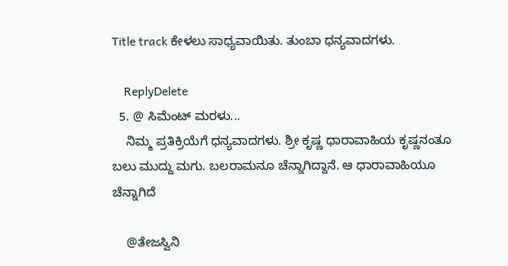Title track ಕೇಳಲು ಸಾಧ್ಯವಾಯಿತು. ತುಂಬಾ ಧನ್ಯವಾದಗಳು.

    ReplyDelete
  5. @ ಸಿಮೆಂಟ್ ಮರಳು...
    ನಿಮ್ಮ ಪ್ರತಿಕ್ರಿಯೆಗೆ ಧನ್ಯವಾದಗಳು. ಶ್ರೀ ಕೃಷ್ಣ ಧಾರಾವಾಹಿಯ ಕೃಷ್ಣನಂತೂ ಬಲು ಮುದ್ದು ಮಗು. ಬಲರಾಮನೂ ಚೆನ್ನಾಗಿದ್ದಾನೆ. ಆ ಧಾರಾವಾಹಿಯೂ ಚೆನ್ನಾಗಿದೆ

    @ತೇಜಸ್ವಿನಿ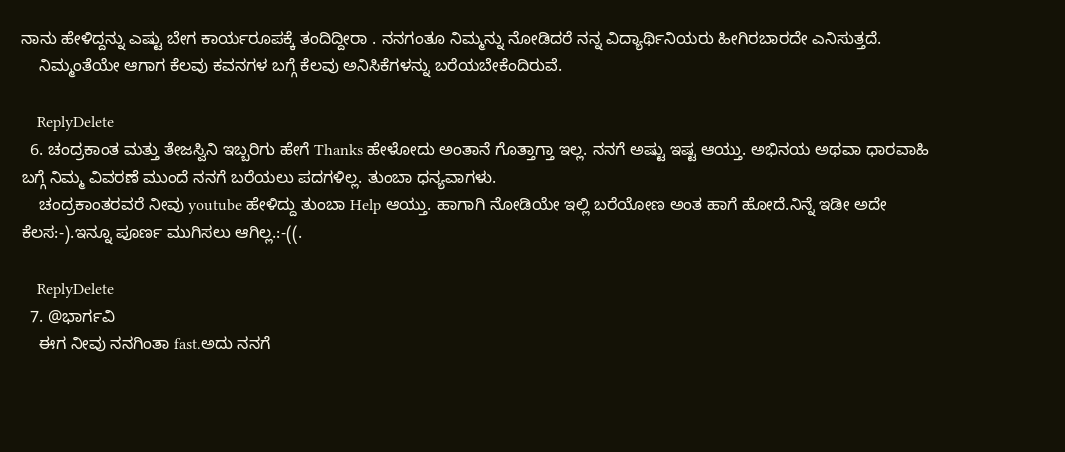ನಾನು ಹೇಳಿದ್ದನ್ನು ಎಷ್ಟು ಬೇಗ ಕಾರ್ಯರೂಪಕ್ಕೆ ತಂದಿದ್ದೀರಾ . ನನಗಂತೂ ನಿಮ್ಮನ್ನು ನೋಡಿದರೆ ನನ್ನ ವಿದ್ಯಾರ್ಥಿನಿಯರು ಹೀಗಿರಬಾರದೇ ಎನಿಸುತ್ತದೆ.
    ನಿಮ್ಮಂತೆಯೇ ಆಗಾಗ ಕೆಲವು ಕವನಗಳ ಬಗ್ಗೆ ಕೆಲವು ಅನಿಸಿಕೆಗಳನ್ನು ಬರೆಯಬೇಕೆಂದಿರುವೆ.

    ReplyDelete
  6. ಚಂದ್ರಕಾಂತ ಮತ್ತು ತೇಜಸ್ವಿನಿ ಇಬ್ಬರಿಗು ಹೇಗೆ Thanks ಹೇಳೋದು ಅಂತಾನೆ ಗೊತ್ತಾಗ್ತಾ ಇಲ್ಲ. ನನಗೆ ಅಷ್ಟು ಇಷ್ಟ ಆಯ್ತು. ಅಭಿನಯ ಅಥವಾ ಧಾರವಾಹಿ ಬಗ್ಗೆ ನಿಮ್ಮ ವಿವರಣೆ ಮುಂದೆ ನನಗೆ ಬರೆಯಲು ಪದಗಳಿಲ್ಲ. ತುಂಬಾ ಧನ್ಯವಾಗಳು.
    ಚಂದ್ರಕಾಂತರವರೆ ನೀವು youtube ಹೇಳಿದ್ದು ತುಂಬಾ Help ಆಯ್ತು. ಹಾಗಾಗಿ ನೋಡಿಯೇ ಇಲ್ಲಿ ಬರೆಯೋಣ ಅಂತ ಹಾಗೆ ಹೋದೆ.ನಿನ್ನೆ ಇಡೀ ಅದೇ ಕೆಲಸ:-).ಇನ್ನೂ ಪೂರ್ಣ ಮುಗಿಸಲು ಆಗಿಲ್ಲ.:-((.

    ReplyDelete
  7. @ಭಾರ್ಗವಿ
    ಈಗ ನೀವು ನನಗಿಂತಾ fast.ಅದು ನನಗೆ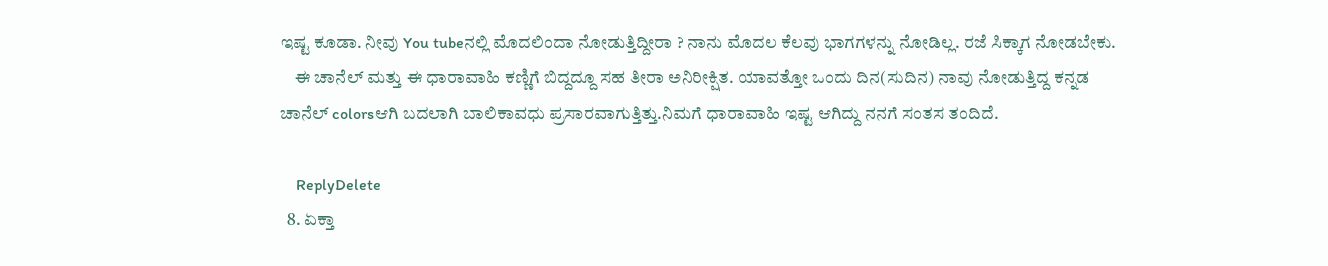ಇಷ್ಟ ಕೂಡಾ. ನೀವು You tubeನಲ್ಲಿ ಮೊದಲಿಂದಾ ನೋಡುತ್ತಿದ್ದೀರಾ ? ನಾನು ಮೊದಲ ಕೆಲವು ಭಾಗಗಳನ್ನು ನೋಡಿಲ್ಲ. ರಜೆ ಸಿಕ್ಕಾಗ ನೋಡಬೇಕು.
    ಈ ಚಾನೆಲ್ ಮತ್ತು ಈ ಧಾರಾವಾಹಿ ಕಣ್ಣಿಗೆ ಬಿದ್ದದ್ದೂ ಸಹ ತೀರಾ ಅನಿರೀಕ್ಷಿತ. ಯಾವತ್ತೋ ಒಂದು ದಿನ(ಸುದಿನ) ನಾವು ನೋಡುತ್ತಿದ್ದ ಕನ್ನಡ ಚಾನೆಲ್ colorsಆಗಿ ಬದಲಾಗಿ ಬಾಲಿಕಾವಧು ಪ್ರಸಾರವಾಗುತ್ತಿತ್ತು.ನಿಮಗೆ ಧಾರಾವಾಹಿ ಇಷ್ಟ ಆಗಿದ್ದು ನನಗೆ ಸಂತಸ ತಂದಿದೆ.

    ReplyDelete
  8. ಏಕ್ತಾ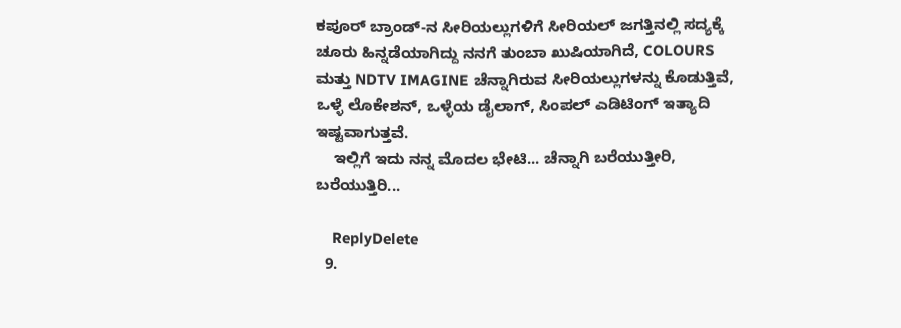ಕಪೂರ್ ಬ್ರಾಂಡ್-ನ ಸೀರಿಯಲ್ಲುಗಳಿಗೆ ಸೀರಿಯಲ್ ಜಗತ್ತಿನಲ್ಲಿ ಸದ್ಯಕ್ಕೆ ಚೂರು ಹಿನ್ನಡೆಯಾಗಿದ್ದು ನನಗೆ ತುಂಬಾ ಖುಷಿಯಾಗಿದೆ, COLOURS ಮತ್ತು NDTV IMAGINE ಚೆನ್ನಾಗಿರುವ ಸೀರಿಯಲ್ಲುಗಳನ್ನು ಕೊಡುತ್ತಿವೆ, ಒಳ್ಳೆ ಲೊಕೇಶನ್, ಒಳ್ಳೆಯ ಡೈಲಾಗ್, ಸಿಂಪಲ್ ಎಡಿಟಿಂಗ್ ಇತ್ಯಾದಿ ಇಷ್ಟವಾಗುತ್ತವೆ.
    ಇಲ್ಲಿಗೆ ಇದು ನನ್ನ ಮೊದಲ ಭೇಟಿ... ಚೆನ್ನಾಗಿ ಬರೆಯುತ್ತೀರಿ, ಬರೆಯುತ್ತಿರಿ...

    ReplyDelete
  9.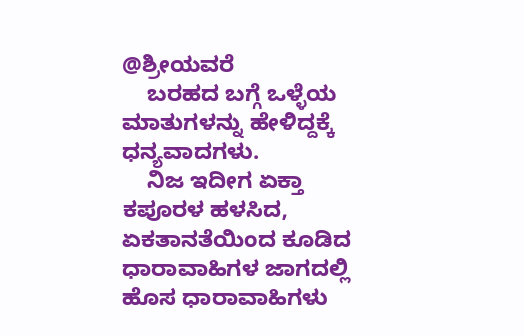@ಶ್ರೀಯವರೆ
    ಬರಹದ ಬಗ್ಗೆ ಒಳ್ಳೆಯ ಮಾತುಗಳನ್ನು ಹೇಳಿದ್ದಕ್ಕೆ ಧನ್ಯವಾದಗಳು.
    ನಿಜ ಇದೀಗ ಏಕ್ತಾ ಕಪೂರಳ ಹಳಸಿದ, ಏಕತಾನತೆಯಿಂದ ಕೂಡಿದ ಧಾರಾವಾಹಿಗಳ ಜಾಗದಲ್ಲಿ ಹೊಸ ಧಾರಾವಾಹಿಗಳು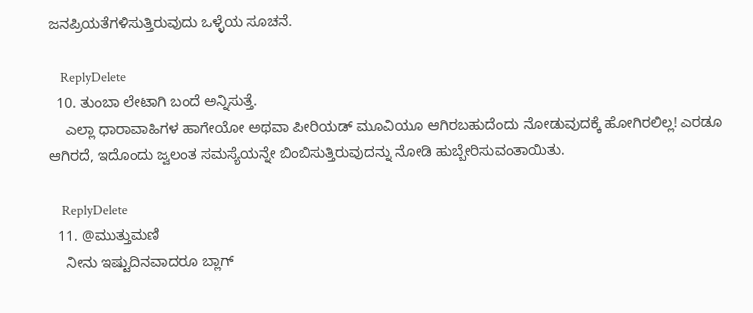ಜನಪ್ರಿಯತೆಗಳಿಸುತ್ತಿರುವುದು ಒಳ್ಳೆಯ ಸೂಚನೆ.

    ReplyDelete
  10. ತುಂಬಾ ಲೇಟಾಗಿ ಬಂದೆ ಅನ್ನಿಸುತ್ತೆ.
    ಎಲ್ಲಾ ಧಾರಾವಾಹಿಗಳ ಹಾಗೇಯೋ ಅಥವಾ ಪೀರಿಯಡ್ ಮೂವಿಯೂ ಆಗಿರಬಹುದೆಂದು ನೋಡುವುದಕ್ಕೆ ಹೋಗಿರಲಿಲ್ಲ! ಎರಡೂ ಆಗಿರದೆ, ಇದೊಂದು ಜ್ವಲಂತ ಸಮಸ್ಯೆಯನ್ನೇ ಬಿಂಬಿಸುತ್ತಿರುವುದನ್ನು ನೋಡಿ ಹುಬ್ಬೇರಿಸುವಂತಾಯಿತು.

    ReplyDelete
  11. @ಮುತ್ತುಮಣಿ
    ನೀನು ಇಷ್ಟುದಿನವಾದರೂ ಬ್ಲಾಗ್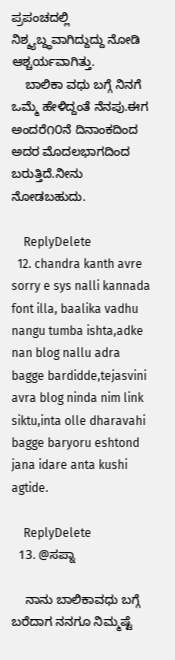ಪ್ರಪಂಚದಲ್ಲಿ ನಿಶ್ಶ್ಯಬ್ದ್ಧವಾಗಿದ್ದುದ್ದು ನೋಡಿ ಆಶ್ಚರ್ಯವಾಗಿತ್ತು.
    ಬಾಲಿಕಾ ವಧು ಬಗ್ಗೆ ನಿನಗೆ ಒಮ್ಮೆ ಹೇಳಿದ್ದಂತೆ ನೆನಪು.ಈಗ ಅಂದರೆ೧೦ನೆ ದಿನಾಂಕದಿಂದ ಅದರ ಮೊದಲಭಾಗದಿಂದ ಬರುತ್ತಿದೆ.ನೀನು ನೋಡಬಹುದು.

    ReplyDelete
  12. chandra kanth avre sorry e sys nalli kannada font illa, baalika vadhu nangu tumba ishta,adke nan blog nallu adra bagge bardidde,tejasvini avra blog ninda nim link siktu,inta olle dharavahi bagge baryoru eshtond jana idare anta kushi agtide.

    ReplyDelete
  13. @ಸಪ್ನಾ

    ನಾನು ಬಾಲಿಕಾವಧು ಬಗ್ಗೆ ಬರೆದಾಗ ನನಗೂ ನಿಮ್ಮಷ್ಟೆ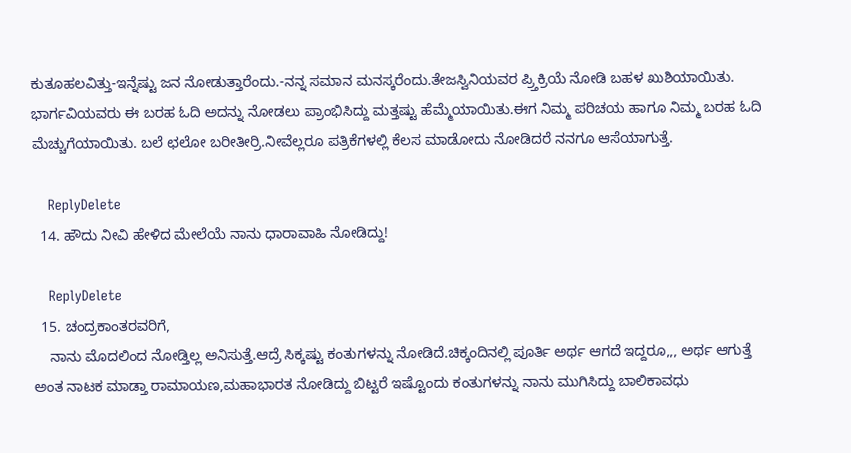ಕುತೂಹಲವಿತ್ತು-ಇನ್ನೆಷ್ಟು ಜನ ನೋಡುತ್ತಾರೆಂದು.-ನನ್ನ ಸಮಾನ ಮನಸ್ಕರೆಂದು.ತೇಜಸ್ವಿನಿಯವರ ಪ್ರ್ತಿಕ್ರಿಯೆ ನೋಡಿ ಬಹಳ ಖುಶಿಯಾಯಿತು. ಭಾರ್ಗವಿಯವರು ಈ ಬರಹ ಓದಿ ಅದನ್ನು ನೋಡಲು ಪ್ರಾಂಭಿಸಿದ್ದು ಮತ್ತಷ್ಟು ಹೆಮ್ಮೆಯಾಯಿತು.ಈಗ ನಿಮ್ಮ ಪರಿಚಯ ಹಾಗೂ ನಿಮ್ಮ ಬರಹ ಓದಿ ಮೆಚ್ಚುಗೆಯಾಯಿತು. ಬಲೆ ಛಲೋ ಬರೀತೀರ್ರಿ.ನೀವೆಲ್ಲರೂ ಪತ್ರಿಕೆಗಳಲ್ಲಿ ಕೆಲಸ ಮಾಡೋದು ನೋಡಿದರೆ ನನಗೂ ಆಸೆಯಾಗುತ್ತೆ.

    ReplyDelete
  14. ಹೌದು ನೀವಿ ಹೇಳಿದ ಮೇಲೆಯೆ ನಾನು ಧಾರಾವಾಹಿ ನೋಡಿದ್ದು!

    ReplyDelete
  15. ಚಂದ್ರಕಾಂತರವರಿಗೆ,
    ನಾನು ಮೊದಲಿಂದ ನೋಡ್ತಿಲ್ಲ ಅನಿಸುತ್ತೆ.ಆದ್ರೆ ಸಿಕ್ಕಷ್ಟು ಕಂತುಗಳನ್ನು ನೋಡಿದೆ.ಚಿಕ್ಕಂದಿನಲ್ಲಿ ಪೂರ್ತಿ ಅರ್ಥ ಆಗದೆ ಇದ್ದರೂ,,, ಅರ್ಥ ಆಗುತ್ತೆ ಅಂತ ನಾಟಕ ಮಾಡ್ತಾ ರಾಮಾಯಣ,ಮಹಾಭಾರತ ನೋಡಿದ್ದು ಬಿಟ್ಟರೆ ಇಷ್ಟೊಂದು ಕಂತುಗಳನ್ನು ನಾನು ಮುಗಿಸಿದ್ದು ಬಾಲಿಕಾವಧು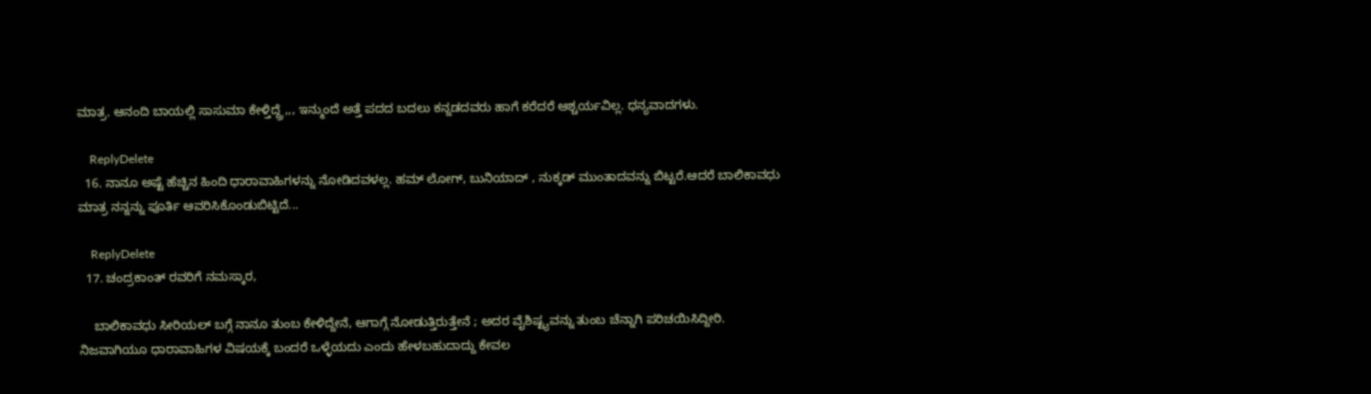ಮಾತ್ರ. ಆನಂದಿ ಬಾಯಲ್ಲಿ ಸಾಸುಮಾ ಕೇಳ್ತಿದ್ದ್ರೆ,,, ಇನ್ಮುಂದೆ ಅತ್ತೆ ಪದದ ಬದಲು ಕನ್ನಡದವರು ಹಾಗೆ ಕರೆದರೆ ಆಶ್ಚರ್ಯವಿಲ್ಲ. ಧನ್ಯವಾದಗಳು.

    ReplyDelete
  16. ನಾನೂ ಅಷ್ಟೆ ಹೆಚ್ಚಿನ ಹಿಂದಿ ಧಾರಾವಾಹಿಗಳನ್ನು ನೋಡಿದವಳಲ್ಲ. ಹಮ್ ಲೋಗ್, ಬುನಿಯಾದ್ , ನುಕ್ಕಡ್ ಮುಂತಾದವನ್ನು ಬಿಟ್ಟರೆ.ಆದರೆ ಬಾಲಿಕಾವಧು ಮಾತ್ರ ನನ್ನನ್ನು ಪೂರ್ತಿ ಆವರಿಸಿಕೊಂಡುಬಿಟ್ಟಿದೆ...

    ReplyDelete
  17. ಚಂದ್ರಕಾಂತ್ ರವರಿಗೆ ನಮಸ್ಕಾರ,

    ಬಾಲಿಕಾವಧು ಸೀರಿಯಲ್ ಬಗ್ಗೆ ನಾನೂ ತುಂಬ ಕೇಳಿದ್ದೇನೆ, ಆಗಾಗ್ಗೆ ನೋಡುತ್ತಿರುತ್ತೇನೆ ; ಅದರ ವೈಶಿಷ್ಟ್ಯವನ್ನು ತುಂಬ ಚೆನ್ನಾಗಿ ಪರಿಚಯಿಸಿದ್ದೀರಿ. ನಿಜವಾಗಿಯೂ ಧಾರಾವಾಹಿಗಳ ವಿಷಯಕ್ಕೆ ಬಂದರೆ ಒಳ್ಳೆಯದು ಎಂದು ಹೇಳಬಹುದಾದ್ದು ಕೇವಲ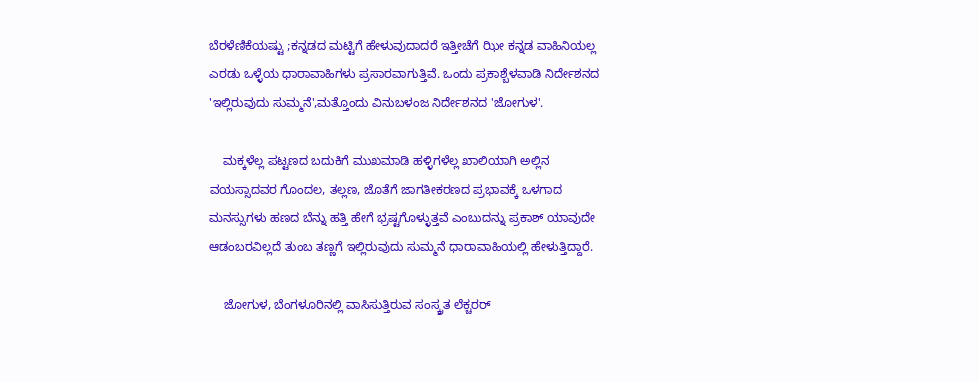ಬೆರಳೆಣಿಕೆಯಷ್ಟು ;ಕನ್ನಡದ ಮಟ್ಟಿಗೆ ಹೇಳುವುದಾದರೆ ಇತ್ತೀಚೆಗೆ ಝೀ ಕನ್ನಡ ವಾಹಿನಿಯಲ್ಲ ಎರಡು ಒಳ್ಳೆಯ ಧಾರಾವಾಹಿಗಳು ಪ್ರಸಾರವಾಗುತ್ತಿವೆ. ಒಂದು ಪ್ರಕಾಶ್ಬೆಳವಾಡಿ ನಿರ್ದೇಶನದ 'ಇಲ್ಲಿರುವುದು ಸುಮ್ಮನೆ',ಮತ್ತೊಂದು ವಿನುಬಳಂಜ ನಿರ್ದೇಶನದ 'ಜೋಗುಳ'.

    ಮಕ್ಕಳೆಲ್ಲ ಪಟ್ಟಣದ ಬದುಕಿಗೆ ಮುಖಮಾಡಿ ಹಳ್ಳಿಗಳೆಲ್ಲ ಖಾಲಿಯಾಗಿ ಅಲ್ಲಿನ ವಯಸ್ಸಾದವರ ಗೊಂದಲ, ತಲ್ಲಣ, ಜೊತೆಗೆ ಜಾಗತೀಕರಣದ ಪ್ರಭಾವಕ್ಕೆ ಒಳಗಾದ ಮನಸ್ಸುಗಳು ಹಣದ ಬೆನ್ನು ಹತ್ತಿ ಹೇಗೆ ಭ್ರಷ್ಟಗೊಳ್ಳುತ್ತವೆ ಎಂಬುದನ್ನು ಪ್ರಕಾಶ್ ಯಾವುದೇ ಆಡಂಬರವಿಲ್ಲದೆ ತುಂಬ ತಣ್ಣಗೆ ಇಲ್ಲಿರುವುದು ಸುಮ್ಮನೆ ಧಾರಾವಾಹಿಯಲ್ಲಿ ಹೇಳುತ್ತಿದ್ದಾರೆ.

    ಜೋಗುಳ, ಬೆಂಗಳೂರಿನಲ್ಲಿ ವಾಸಿಸುತ್ತಿರುವ ಸಂಸ್ಕ್ರತ ಲೆಕ್ಚರರ್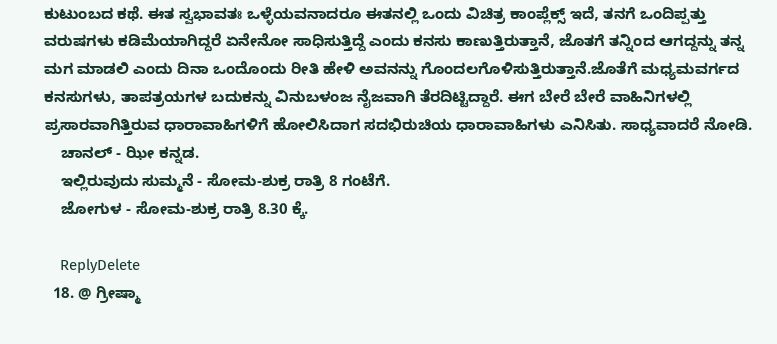ಕುಟುಂಬದ ಕಥೆ. ಈತ ಸ್ವಭಾವತಃ ಒಳ್ಳೆಯವನಾದರೂ ಈತನಲ್ಲಿ ಒಂದು ವಿಚಿತ್ರ ಕಾಂಪ್ಲೆಕ್ಸ್ ಇದೆ, ತನಗೆ ಒಂದಿಪ್ಪತ್ತು ವರುಷಗಳು ಕಡಿಮೆಯಾಗಿದ್ದರೆ ಏನೇನೋ ಸಾಧಿಸುತ್ತಿದ್ದೆ ಎಂದು ಕನಸು ಕಾಣುತ್ತಿರುತ್ತಾನೆ, ಜೊತಗೆ ತನ್ನಿಂದ ಆಗದ್ದನ್ನು ತನ್ನ ಮಗ ಮಾಡಲಿ ಎಂದು ದಿನಾ ಒಂದೊಂದು ರೀತಿ ಹೇಳಿ ಅವನನ್ನು ಗೊಂದಲಗೊಳಿಸುತ್ತಿರುತ್ತಾನೆ.ಜೊತೆಗೆ ಮಧ್ಯಮವರ್ಗದ ಕನಸುಗಳು, ತಾಪತ್ರಯಗಳ ಬದುಕನ್ನು ವಿನುಬಳಂಜ ನೈಜವಾಗಿ ತೆರದಿಟ್ಟಿದ್ದಾರೆ. ಈಗ ಬೇರೆ ಬೇರೆ ವಾಹಿನಿಗಳಲ್ಲಿ ಪ್ರಸಾರವಾಗಿತ್ತಿರುವ ಧಾರಾವಾಹಿಗಳಿಗೆ ಹೋಲಿಸಿದಾಗ ಸದಭಿರುಚಿಯ ಧಾರಾವಾಹಿಗಳು ಎನಿಸಿತು. ಸಾಧ್ಯವಾದರೆ ನೋಡಿ.
    ಚಾನಲ್ - ಝೀ ಕನ್ನಡ.
    ಇಲ್ಲಿರುವುದು ಸುಮ್ಮನೆ - ಸೋಮ-ಶುಕ್ರ ರಾತ್ರಿ 8 ಗಂಟೆಗೆ.
    ಜೋಗುಳ - ಸೋಮ-ಶುಕ್ರ ರಾತ್ರಿ 8.30 ಕ್ಕೆ.

    ReplyDelete
  18. @ ಗ್ರೀಷ್ಮಾ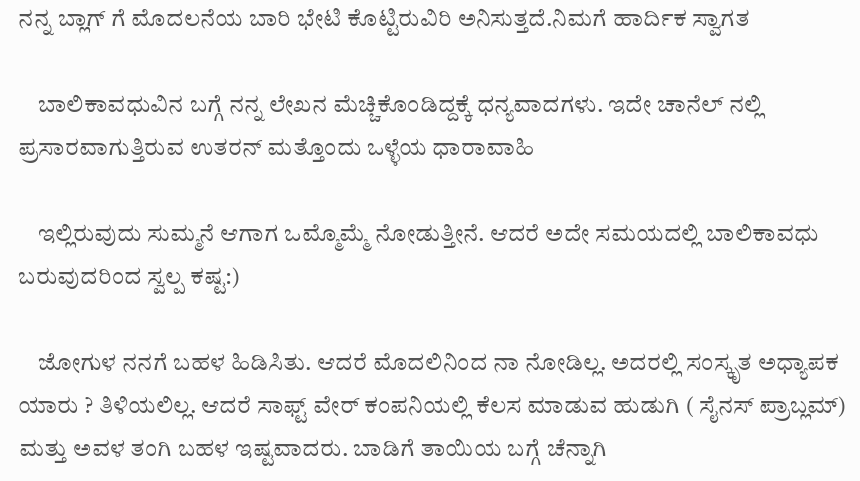ನನ್ನ ಬ್ಲಾಗ್ ಗೆ ಮೊದಲನೆಯ ಬಾರಿ ಭೇಟಿ ಕೊಟ್ಟಿರುವಿರಿ ಅನಿಸುತ್ತದೆ.ನಿಮಗೆ ಹಾರ್ದಿಕ ಸ್ವಾಗತ

    ಬಾಲಿಕಾವಧುವಿನ ಬಗ್ಗೆ ನನ್ನ ಲೇಖನ ಮೆಚ್ಚಿಕೊಂಡಿದ್ದಕ್ಕೆ ಧನ್ಯವಾದಗಳು. ಇದೇ ಚಾನೆಲ್ ನಲ್ಲಿ ಪ್ರಸಾರವಾಗುತ್ತಿರುವ ಉತರನ್ ಮತ್ತೊಂದು ಒಳ್ಳೆಯ ಧಾರಾವಾಹಿ

    ಇಲ್ಲಿರುವುದು ಸುಮ್ಮನೆ ಆಗಾಗ ಒಮ್ಮೊಮ್ಮೆ ನೋಡುತ್ತೀನೆ. ಆದರೆ ಅದೇ ಸಮಯದಲ್ಲಿ ಬಾಲಿಕಾವಧು ಬರುವುದರಿಂದ ಸ್ವಲ್ಪ ಕಷ್ಟ:)

    ಜೋಗುಳ ನನಗೆ ಬಹಳ ಹಿಡಿಸಿತು. ಆದರೆ ಮೊದಲಿನಿಂದ ನಾ ನೋಡಿಲ್ಲ. ಅದರಲ್ಲಿ ಸಂಸ್ಕೃತ ಅಧ್ಯಾಪಕ ಯಾರು ? ತಿಳಿಯಲಿಲ್ಲ. ಆದರೆ ಸಾಫ್ಟ್ ವೇರ್ ಕಂಪನಿಯಲ್ಲಿ ಕೆಲಸ ಮಾಡುವ ಹುಡುಗಿ ( ಸೈನಸ್ ಪ್ರಾಬ್ಲಮ್) ಮತ್ತು ಅವಳ ತಂಗಿ ಬಹಳ ಇಷ್ಟವಾದರು. ಬಾಡಿಗೆ ತಾಯಿಯ ಬಗ್ಗೆ ಚೆನ್ನಾಗಿ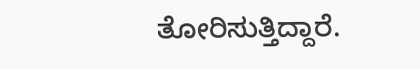ತೋರಿಸುತ್ತಿದ್ದಾರೆ.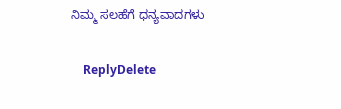ನಿಮ್ಮ ಸಲಹೆಗೆ ಧನ್ಯವಾದಗಳು

    ReplyDelete